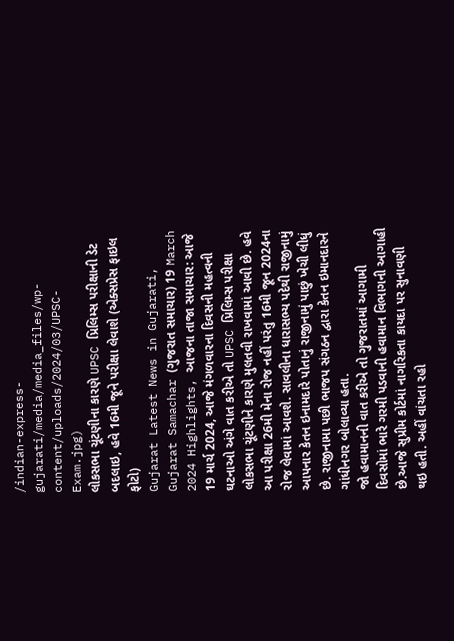/indian-express-gujarati/media/media_files/wp-content/uploads/2024/03/UPSC-Exam.jpg)
લોકસભા ચૂંટણીના કારણે UPSC પ્રિલિમ્સ પરીક્ષાની ડેટ બદલાઇ, હવે 16મી જૂને પરીક્ષા લેવાશે (એક્સપ્રેસ ફાઇલ ફોટો)
Gujarat Latest News in Gujarati, Gujarat Samachar (ગુજરાત સમાચાર) 19 March 2024 Highlights, આજના તાજા સમાચાર: આજે 19 માર્ચ 2024, આજે મંગળવારના દિવસની મહત્વની ઘટનાઓ અંગે વાત કરીએ તો UPSC પ્રિલિમ્સ પરીક્ષા લોકસભા ચૂંટણીને કારણે મુલતવી રાખવામાં આવી છે. હવે આ પરીક્ષા 26મી મેના રોજ નહીં પરંતુ 16મી જૂન 2024ના રોજ લેવામાં આવશે. સાવલીના ધારાસભ્ય પદેથી રાજીનામું આપનાર કેતન ઇનામદારે પોતાનું રાજીનામું પાછું ખેચી લીધું છે. રાજીનામા પછી ભાજપ સંગઠન દ્વારા કેતન ઇમાનદારને ગાંધીનગર બોલાવ્યા હતા.
જો હવામાનની વાત કરીએ તો ગુજરાતમાં આગામી દિવસોમાં ભારે ગરમી પડવાની હવામાન વિભાગની આગાહી છે.આજે સુપ્રીમ કોર્ટમાં નાગરિકતા કાયદા પર સુનાવણી થઇ હતી. અહીં વાંચતા રહો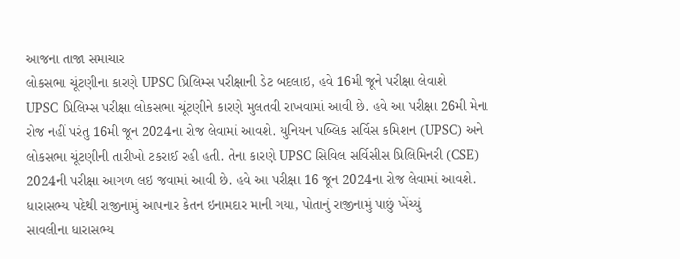આજના તાજા સમાચાર
લોકસભા ચૂંટણીના કારણે UPSC પ્રિલિમ્સ પરીક્ષાની ડેટ બદલાઇ, હવે 16મી જૂને પરીક્ષા લેવાશે
UPSC પ્રિલિમ્સ પરીક્ષા લોકસભા ચૂંટણીને કારણે મુલતવી રાખવામાં આવી છે. હવે આ પરીક્ષા 26મી મેના રોજ નહીં પરંતુ 16મી જૂન 2024ના રોજ લેવામાં આવશે. યુનિયન પબ્લિક સર્વિસ કમિશન (UPSC) અને લોકસભા ચૂંટણીની તારીખો ટકરાઈ રહી હતી. તેના કારણે UPSC સિવિલ સર્વિસીસ પ્રિલિમિનરી (CSE) 2024ની પરીક્ષા આગળ લઇ જવામાં આવી છે. હવે આ પરીક્ષા 16 જૂન 2024ના રોજ લેવામાં આવશે.
ધારાસભ્ય પદેથી રાજીનામું આપનાર કેતન ઇનામદાર માની ગયા, પોતાનું રાજીનામું પાછું ખેંચ્યું
સાવલીના ધારાસભ્ય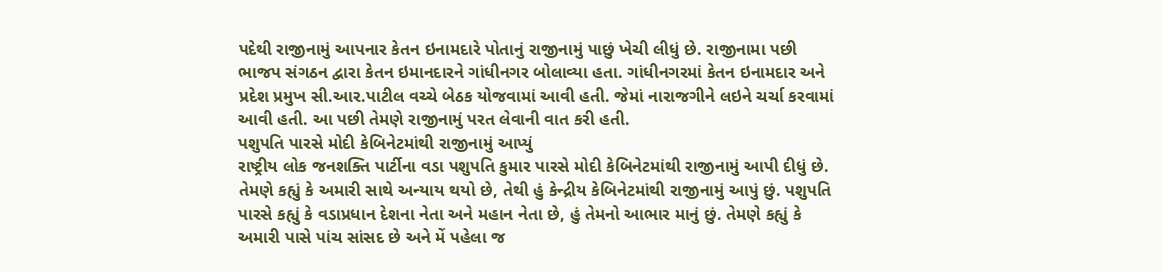પદેથી રાજીનામું આપનાર કેતન ઇનામદારે પોતાનું રાજીનામું પાછું ખેચી લીધું છે. રાજીનામા પછી ભાજપ સંગઠન દ્વારા કેતન ઇમાનદારને ગાંધીનગર બોલાવ્યા હતા. ગાંધીનગરમાં કેતન ઇનામદાર અને પ્રદેશ પ્રમુખ સી.આર.પાટીલ વચ્ચે બેઠક યોજવામાં આવી હતી. જેમાં નારાજગીને લઇને ચર્ચા કરવામાં આવી હતી. આ પછી તેમણે રાજીનામું પરત લેવાની વાત કરી હતી.
પશુપતિ પારસે મોદી કેબિનેટમાંથી રાજીનામું આપ્યું
રાષ્ટ્રીય લોક જનશક્તિ પાર્ટીના વડા પશુપતિ કુમાર પારસે મોદી કેબિનેટમાંથી રાજીનામું આપી દીધું છે. તેમણે કહ્યું કે અમારી સાથે અન્યાય થયો છે, તેથી હું કેન્દ્રીય કેબિનેટમાંથી રાજીનામું આપું છું. પશુપતિ પારસે કહ્યું કે વડાપ્રધાન દેશના નેતા અને મહાન નેતા છે, હું તેમનો આભાર માનું છું. તેમણે કહ્યું કે અમારી પાસે પાંચ સાંસદ છે અને મેં પહેલા જ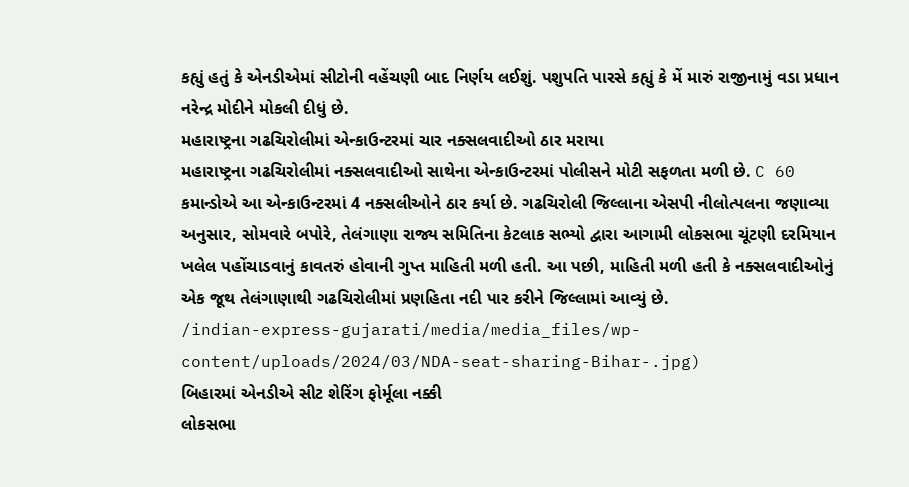કહ્યું હતું કે એનડીએમાં સીટોની વહેંચણી બાદ નિર્ણય લઈશું. પશુપતિ પારસે કહ્યું કે મેં મારું રાજીનામું વડા પ્રધાન નરેન્દ્ર મોદીને મોકલી દીધું છે.
મહારાષ્ટ્રના ગઢચિરોલીમાં એન્કાઉન્ટરમાં ચાર નક્સલવાદીઓ ઠાર મરાયા
મહારાષ્ટ્રના ગઢચિરોલીમાં નક્સલવાદીઓ સાથેના એન્કાઉન્ટરમાં પોલીસને મોટી સફળતા મળી છે. C 60 કમાન્ડોએ આ એન્કાઉન્ટરમાં 4 નક્સલીઓને ઠાર કર્યા છે. ગઢચિરોલી જિલ્લાના એસપી નીલોત્પલના જણાવ્યા અનુસાર, સોમવારે બપોરે, તેલંગાણા રાજ્ય સમિતિના કેટલાક સભ્યો દ્વારા આગામી લોકસભા ચૂંટણી દરમિયાન ખલેલ પહોંચાડવાનું કાવતરું હોવાની ગુપ્ત માહિતી મળી હતી. આ પછી, માહિતી મળી હતી કે નક્સલવાદીઓનું એક જૂથ તેલંગાણાથી ગઢચિરોલીમાં પ્રણહિતા નદી પાર કરીને જિલ્લામાં આવ્યું છે.
/indian-express-gujarati/media/media_files/wp-content/uploads/2024/03/NDA-seat-sharing-Bihar-.jpg)
બિહારમાં એનડીએ સીટ શેરિંગ ફોર્મૂલા નક્કી
લોકસભા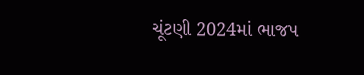ચૂંટણી 2024માં ભાજપ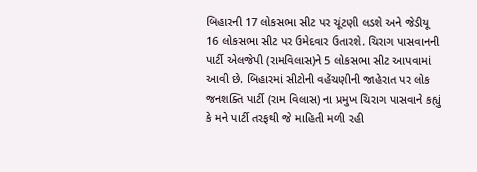બિહારની 17 લોકસભા સીટ પર ચૂંટણી લડશે અને જેડીયૂ 16 લોકસભા સીટ પર ઉમેદવાર ઉતારશે. ચિરાગ પાસવાનની પાર્ટી એલજેપી (રામવિલાસ)ને 5 લોકસભા સીટ આપવામાં આવી છે. બિહારમાં સીટોની વહેંચણીની જાહેરાત પર લોક જનશક્તિ પાર્ટી (રામ વિલાસ) ના પ્રમુખ ચિરાગ પાસવાને કહ્યું કે મને પાર્ટી તરફથી જે માહિતી મળી રહી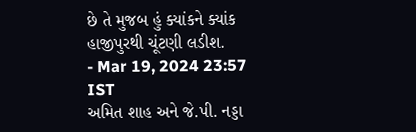છે તે મુજબ હું ક્યાંકને ક્યાંક હાજીપુરથી ચૂંટણી લડીશ.
- Mar 19, 2024 23:57 IST
અમિત શાહ અને જે.પી. નડ્ડા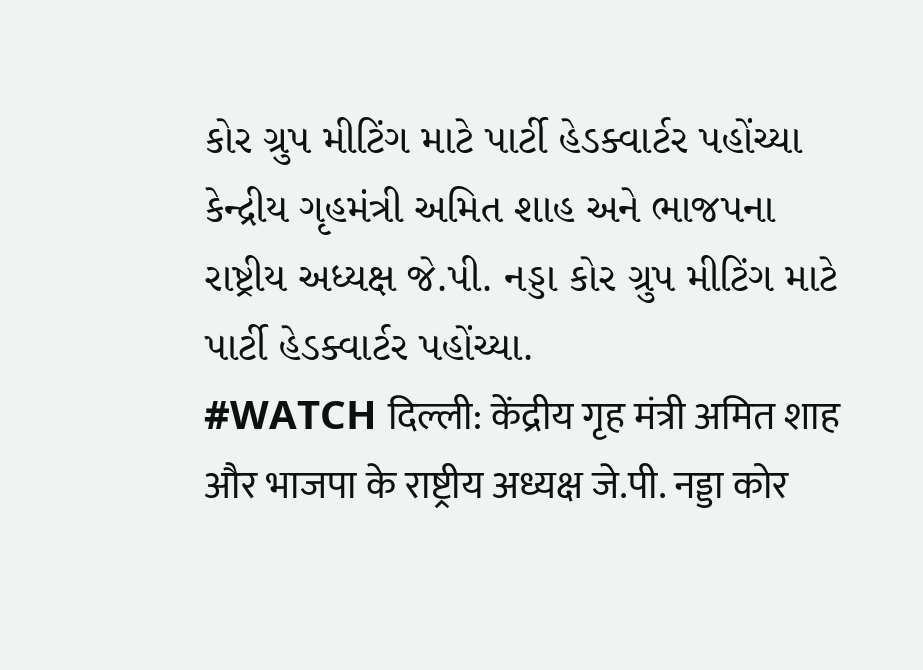કોર ગ્રુપ મીટિંગ માટે પાર્ટી હેડક્વાર્ટર પહોંચ્યા
કેન્દ્રીય ગૃહમંત્રી અમિત શાહ અને ભાજપના રાષ્ટ્રીય અધ્યક્ષ જે.પી. નડ્ડા કોર ગ્રુપ મીટિંગ માટે પાર્ટી હેડક્વાર્ટર પહોંચ્યા.
#WATCH दिल्ली: केंद्रीय गृह मंत्री अमित शाह और भाजपा के राष्ट्रीय अध्यक्ष जे.पी. नड्डा कोर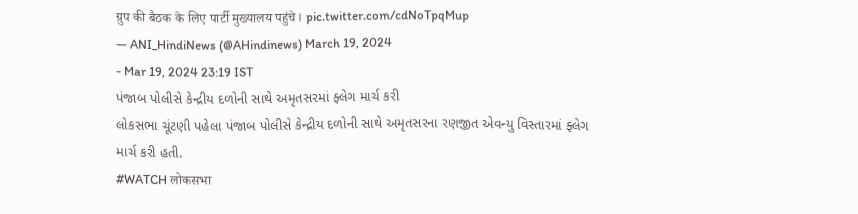ग्रुप की बैठक के लिए पार्टी मुख्यालय पहुंचे। pic.twitter.com/cdNoTpqMup
— ANI_HindiNews (@AHindinews) March 19, 2024
- Mar 19, 2024 23:19 IST
પંજાબ પોલીસે કેન્દ્રીય દળોની સાથે અમૃતસરમાં ફ્લેગ માર્ચ કરી
લોકસભા ચૂંટણી પહેલા પંજાબ પોલીસે કેન્દ્રીય દળોની સાથે અમૃતસરના રણજીત એવન્યુ વિસ્તારમાં ફ્લેગ માર્ચ કરી હતી.
#WATCH लोकसभा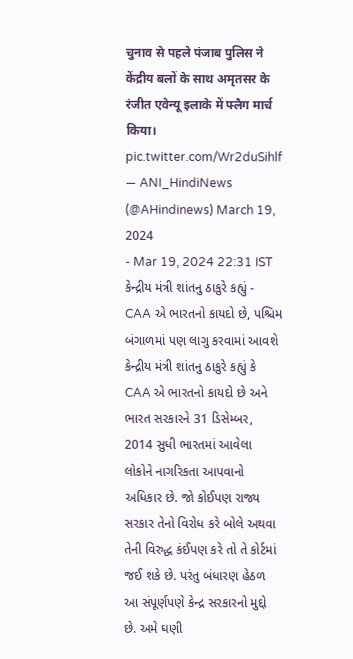चुनाव से पहले पंजाब पुलिस ने केंद्रीय बलों के साथ अमृतसर के रंजीत एवेन्यू इलाके में फ्लैग मार्च किया। pic.twitter.com/Wr2duSihlf
— ANI_HindiNews (@AHindinews) March 19, 2024
- Mar 19, 2024 22:31 IST
કેન્દ્રીય મંત્રી શાંતનુ ઠાકુરે કહ્યું - CAA એ ભારતનો કાયદો છે, પશ્ચિમ બંગાળમાં પણ લાગુ કરવામાં આવશે
કેન્દ્રીય મંત્રી શાંતનુ ઠાકુરે કહ્યું કે CAA એ ભારતનો કાયદો છે અને ભારત સરકારને 31 ડિસેમ્બર, 2014 સુધી ભારતમાં આવેલા લોકોને નાગરિકતા આપવાનો અધિકાર છે. જો કોઈપણ રાજ્ય સરકાર તેનો વિરોધ કરે બોલે અથવા તેની વિરુદ્ધ કંઈપણ કરે તો તે કોર્ટમાં જઈ શકે છે. પરંતુ બંધારણ હેઠળ આ સંપૂર્ણપણે કેન્દ્ર સરકારનો મુદ્દો છે. અમે ઘણી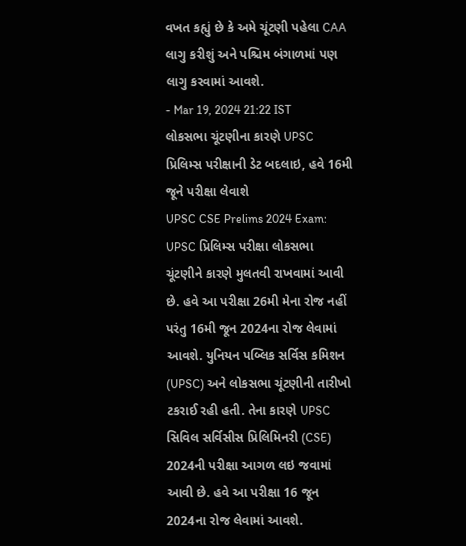વખત કહ્યું છે કે અમે ચૂંટણી પહેલા CAA લાગુ કરીશું અને પશ્ચિમ બંગાળમાં પણ લાગુ કરવામાં આવશે.
- Mar 19, 2024 21:22 IST
લોકસભા ચૂંટણીના કારણે UPSC પ્રિલિમ્સ પરીક્ષાની ડેટ બદલાઇ, હવે 16મી જૂને પરીક્ષા લેવાશે
UPSC CSE Prelims 2024 Exam: UPSC પ્રિલિમ્સ પરીક્ષા લોકસભા ચૂંટણીને કારણે મુલતવી રાખવામાં આવી છે. હવે આ પરીક્ષા 26મી મેના રોજ નહીં પરંતુ 16મી જૂન 2024ના રોજ લેવામાં આવશે. યુનિયન પબ્લિક સર્વિસ કમિશન (UPSC) અને લોકસભા ચૂંટણીની તારીખો ટકરાઈ રહી હતી. તેના કારણે UPSC સિવિલ સર્વિસીસ પ્રિલિમિનરી (CSE) 2024ની પરીક્ષા આગળ લઇ જવામાં આવી છે. હવે આ પરીક્ષા 16 જૂન 2024ના રોજ લેવામાં આવશે.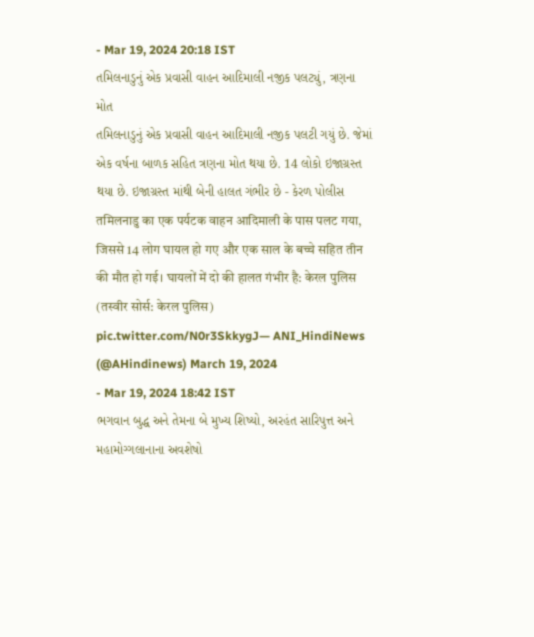- Mar 19, 2024 20:18 IST
તમિલનાડુનું એક પ્રવાસી વાહન આદિમાલી નજીક પલટ્યું, ત્રણના મોત
તમિલનાડુનું એક પ્રવાસી વાહન આદિમાલી નજીક પલટી ગયું છે. જેમાં એક વર્ષના બાળક સહિત ત્રણના મોત થયા છે. 14 લોકો ઇજાગ્રસ્ત થયા છે. ઇજાગ્રસ્ત માંથી બેની હાલત ગંભીર છે - કેરળ પોલીસ
तमिलनाडु का एक पर्यटक वाहन आदिमाली के पास पलट गया, जिससे 14 लोग घायल हो गए और एक साल के बच्चे सहित तीन की मौत हो गई। घायलों में दो की हालत गंभीर है: केरल पुलिस
(तस्वीर सोर्स: केरल पुलिस) pic.twitter.com/N0r3SkkygJ— ANI_HindiNews (@AHindinews) March 19, 2024
- Mar 19, 2024 18:42 IST
ભગવાન બુદ્ધ અને તેમના બે મુખ્ય શિષ્યો, અરહંત સારિપુત્ત અને મહામોગ્ગલાનાના અવશેષો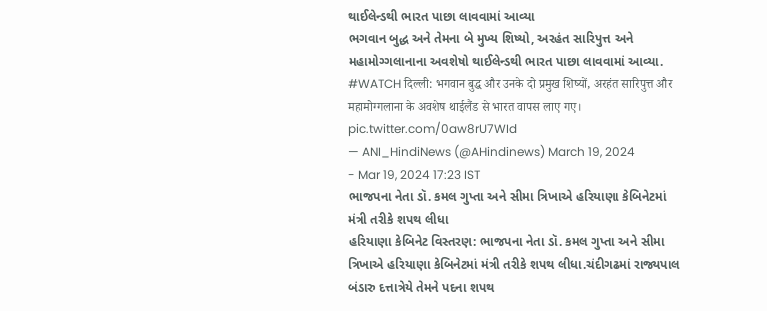થાઈલેન્ડથી ભારત પાછા લાવવામાં આવ્યા
ભગવાન બુદ્ધ અને તેમના બે મુખ્ય શિષ્યો, અરહંત સારિપુત્ત અને મહામોગ્ગલાનાના અવશેષો થાઈલેન્ડથી ભારત પાછા લાવવામાં આવ્યા.
#WATCH दिल्ली: भगवान बुद्ध और उनके दो प्रमुख शिष्यों, अरहंत सारिपुत्त और महामोग्गलाना के अवशेष थाईलैंड से भारत वापस लाए गए। pic.twitter.com/0aw8rU7WId
— ANI_HindiNews (@AHindinews) March 19, 2024
- Mar 19, 2024 17:23 IST
ભાજપના નેતા ડૉ. કમલ ગુપ્તા અને સીમા ત્રિખાએ હરિયાણા કેબિનેટમાં મંત્રી તરીકે શપથ લીધા
હરિયાણા કેબિનેટ વિસ્તરણ: ભાજપના નેતા ડૉ. કમલ ગુપ્તા અને સીમા ત્રિખાએ હરિયાણા કેબિનેટમાં મંત્રી તરીકે શપથ લીધા.ચંદીગઢમાં રાજ્યપાલ બંડારુ દત્તાત્રેયે તેમને પદના શપથ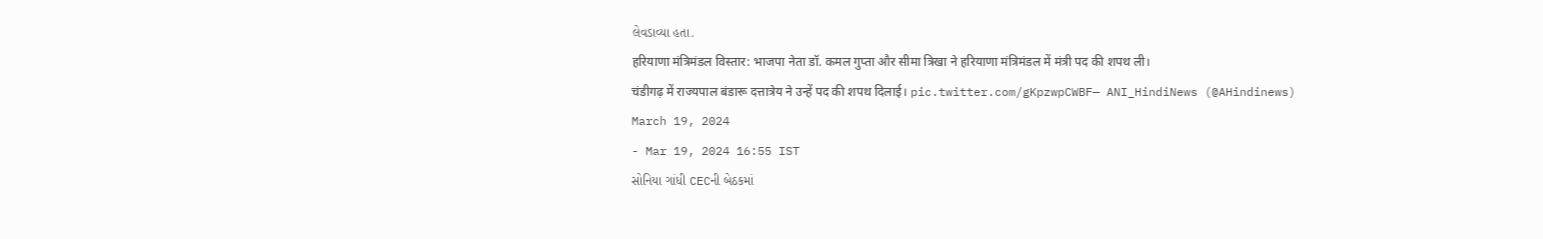લેવડાવ્યા હતા.
हरियाणा मंत्रिमंडल विस्तार: भाजपा नेता डॉ. कमल गुप्ता और सीमा त्रिखा ने हरियाणा मंत्रिमंडल में मंत्री पद की शपथ ली।
चंडीगढ़ में राज्यपाल बंडारू दत्तात्रेय ने उन्हें पद की शपथ दिलाई। pic.twitter.com/gKpzwpCWBF— ANI_HindiNews (@AHindinews) March 19, 2024
- Mar 19, 2024 16:55 IST
સોનિયા ગાંધી CECની બેઠકમાં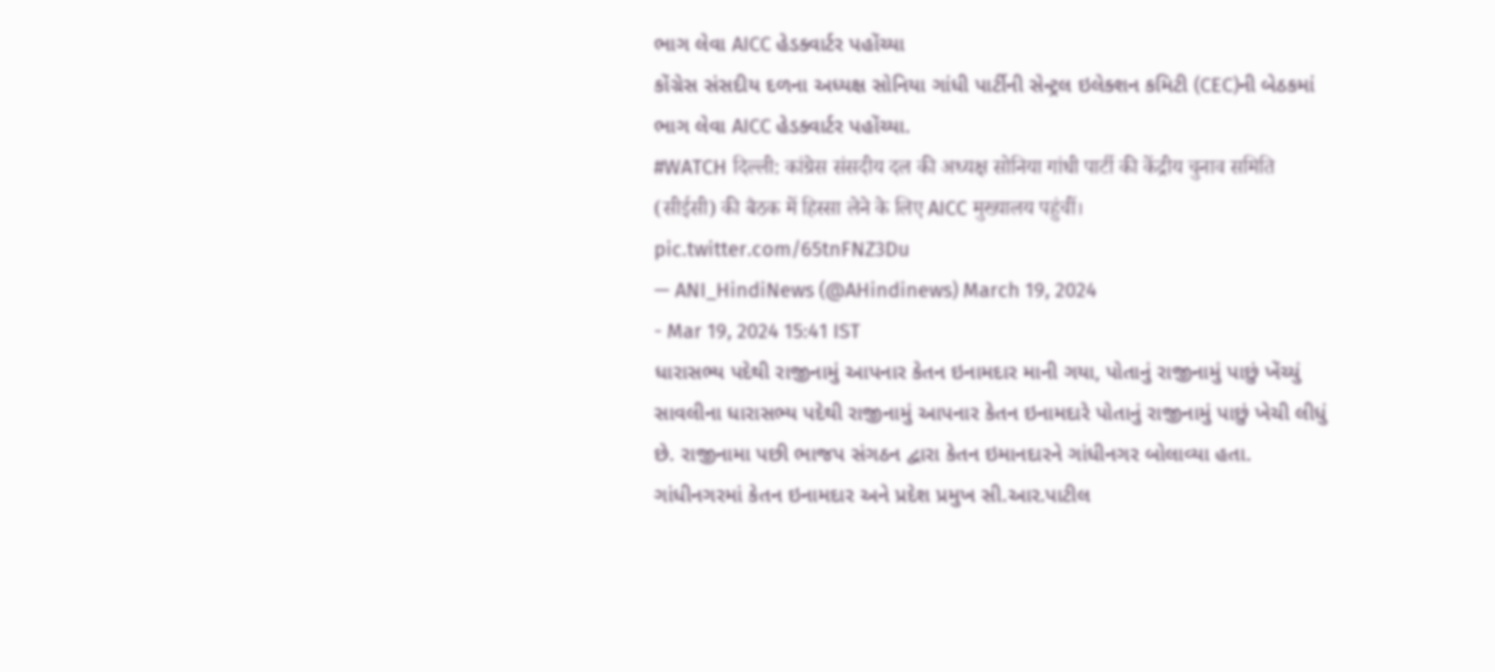ભાગ લેવા AICC હેડક્વાર્ટર પહોંચ્યા
કોંગ્રેસ સંસદીય દળના અધ્યક્ષ સોનિયા ગાંધી પાર્ટીની સેન્ટ્રલ ઇલેક્શન કમિટી (CEC)ની બેઠકમાં ભાગ લેવા AICC હેડક્વાર્ટર પહોંચ્યા.
#WATCH दिल्ली: कांग्रेस संसदीय दल की अध्यक्ष सोनिया गांधी पार्टी की केंद्रीय चुनाव समिति (सीईसी) की बैठक में हिस्सा लेने के लिए AICC मुख्यालय पहुंचीं। pic.twitter.com/65tnFNZ3Du
— ANI_HindiNews (@AHindinews) March 19, 2024
- Mar 19, 2024 15:41 IST
ધારાસભ્ય પદેથી રાજીનામું આપનાર કેતન ઇનામદાર માની ગયા, પોતાનું રાજીનામું પાછું ખેંચ્યું
સાવલીના ધારાસભ્ય પદેથી રાજીનામું આપનાર કેતન ઇનામદારે પોતાનું રાજીનામું પાછું ખેચી લીધું છે. રાજીનામા પછી ભાજપ સંગઠન દ્વારા કેતન ઇમાનદારને ગાંધીનગર બોલાવ્યા હતા. ગાંધીનગરમાં કેતન ઇનામદાર અને પ્રદેશ પ્રમુખ સી.આર.પાટીલ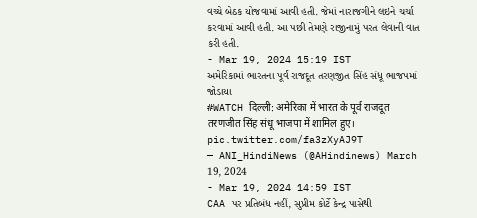વચ્ચે બેઠક યોજવામાં આવી હતી. જેમાં નારાજગીને લઇને ચર્ચા કરવામાં આવી હતી. આ પછી તેમણે રાજીનામું પરત લેવાની વાત કરી હતી.
- Mar 19, 2024 15:19 IST
અમેરિકામાં ભારતના પૂર્વ રાજદૂત તરણજીત સિંહ સંધૂ ભાજપમાં જોડાયા
#WATCH दिल्ली: अमेरिका में भारत के पूर्व राजदूत तरणजीत सिंह संधू भाजपा में शामिल हुए। pic.twitter.com/fa3zXyAJ9T
— ANI_HindiNews (@AHindinews) March 19, 2024
- Mar 19, 2024 14:59 IST
CAA પર પ્રતિબંધ નહીં, સુપ્રીમ કોર્ટે કેન્દ્ર પાસેથી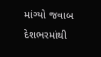માંગ્યો જવાબ
દેશભરમાંથી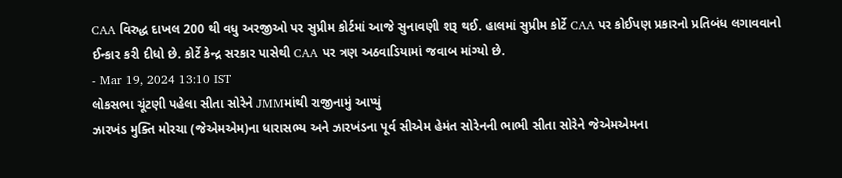CAA વિરુદ્ધ દાખલ 200 થી વધુ અરજીઓ પર સુપ્રીમ કોર્ટમાં આજે સુનાવણી શરૂ થઈ. હાલમાં સુપ્રીમ કોર્ટે CAA પર કોઈપણ પ્રકારનો પ્રતિબંધ લગાવવાનો ઈન્કાર કરી દીધો છે. કોર્ટે કેન્દ્ર સરકાર પાસેથી CAA પર ત્રણ અઠવાડિયામાં જવાબ માંગ્યો છે.
- Mar 19, 2024 13:10 IST
લોકસભા ચૂંટણી પહેલા સીતા સોરેને JMMમાંથી રાજીનામું આપ્યું
ઝારખંડ મુક્તિ મોરચા (જેએમએમ)ના ધારાસભ્ય અને ઝારખંડના પૂર્વ સીએમ હેમંત સોરેનની ભાભી સીતા સોરેને જેએમએમના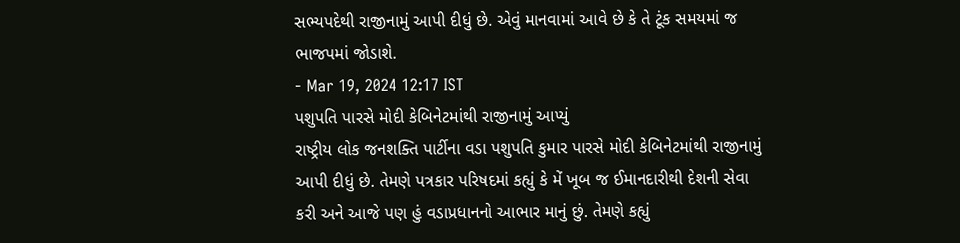સભ્યપદેથી રાજીનામું આપી દીધું છે. એવું માનવામાં આવે છે કે તે ટૂંક સમયમાં જ ભાજપમાં જોડાશે.
- Mar 19, 2024 12:17 IST
પશુપતિ પારસે મોદી કેબિનેટમાંથી રાજીનામું આપ્યું
રાષ્ટ્રીય લોક જનશક્તિ પાર્ટીના વડા પશુપતિ કુમાર પારસે મોદી કેબિનેટમાંથી રાજીનામું આપી દીધું છે. તેમણે પત્રકાર પરિષદમાં કહ્યું કે મેં ખૂબ જ ઈમાનદારીથી દેશની સેવા કરી અને આજે પણ હું વડાપ્રધાનનો આભાર માનું છું. તેમણે કહ્યું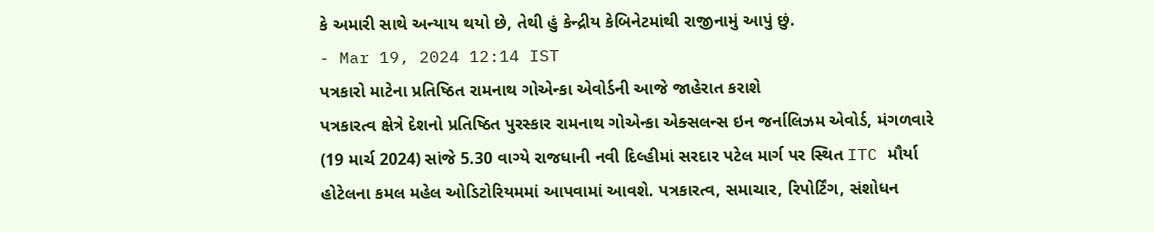કે અમારી સાથે અન્યાય થયો છે, તેથી હું કેન્દ્રીય કેબિનેટમાંથી રાજીનામું આપું છું.
- Mar 19, 2024 12:14 IST
પત્રકારો માટેના પ્રતિષ્ઠિત રામનાથ ગોએન્કા એવોર્ડની આજે જાહેરાત કરાશે
પત્રકારત્વ ક્ષેત્રે દેશનો પ્રતિષ્ઠિત પુરસ્કાર રામનાથ ગોએન્કા એક્સલન્સ ઇન જર્નાલિઝમ એવોર્ડ, મંગળવારે (19 માર્ચ 2024) સાંજે 5.30 વાગ્યે રાજધાની નવી દિલ્હીમાં સરદાર પટેલ માર્ગ પર સ્થિત ITC મૌર્યા હોટેલના કમલ મહેલ ઓડિટોરિયમમાં આપવામાં આવશે. પત્રકારત્વ, સમાચાર, રિપોર્ટિંગ, સંશોધન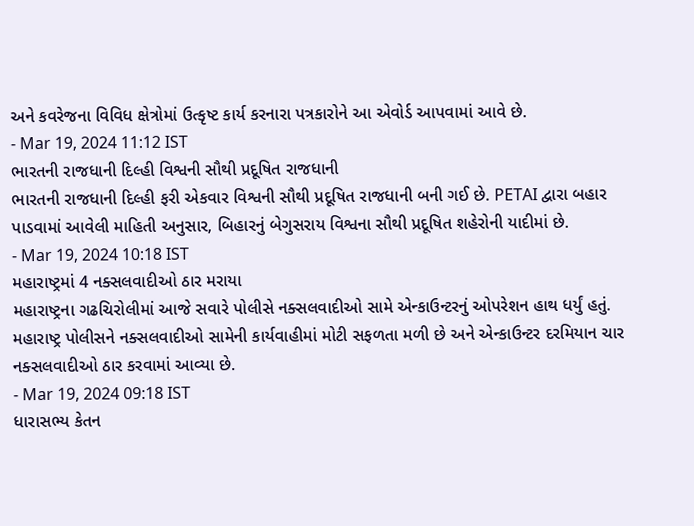અને કવરેજના વિવિધ ક્ષેત્રોમાં ઉત્કૃષ્ટ કાર્ય કરનારા પત્રકારોને આ એવોર્ડ આપવામાં આવે છે.
- Mar 19, 2024 11:12 IST
ભારતની રાજધાની દિલ્હી વિશ્વની સૌથી પ્રદૂષિત રાજધાની
ભારતની રાજધાની દિલ્હી ફરી એકવાર વિશ્વની સૌથી પ્રદૂષિત રાજધાની બની ગઈ છે. PETAI દ્વારા બહાર પાડવામાં આવેલી માહિતી અનુસાર, બિહારનું બેગુસરાય વિશ્વના સૌથી પ્રદૂષિત શહેરોની યાદીમાં છે.
- Mar 19, 2024 10:18 IST
મહારાષ્ટ્રમાં 4 નક્સલવાદીઓ ઠાર મરાયા
મહારાષ્ટ્રના ગઢચિરોલીમાં આજે સવારે પોલીસે નક્સલવાદીઓ સામે એન્કાઉન્ટરનું ઓપરેશન હાથ ધર્યું હતું. મહારાષ્ટ્ર પોલીસને નક્સલવાદીઓ સામેની કાર્યવાહીમાં મોટી સફળતા મળી છે અને એન્કાઉન્ટર દરમિયાન ચાર નક્સલવાદીઓ ઠાર કરવામાં આવ્યા છે.
- Mar 19, 2024 09:18 IST
ધારાસભ્ય કેતન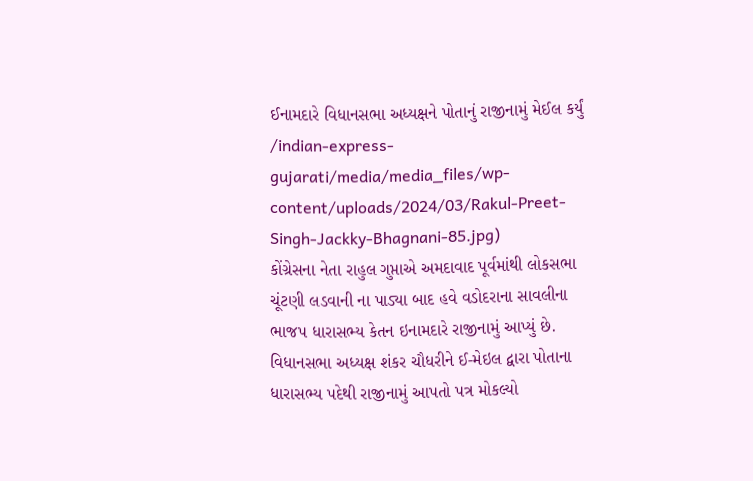ઈનામદારે વિધાનસભા અધ્યક્ષને પોતાનું રાજીનામું મેઈલ કર્યું
/indian-express-gujarati/media/media_files/wp-content/uploads/2024/03/Rakul-Preet-Singh-Jackky-Bhagnani-85.jpg)
કોંગ્રેસના નેતા રાહુલ ગુપ્તાએ અમદાવાદ પૂર્વમાંથી લોકસભા ચૂંટણી લડવાની ના પાડ્યા બાદ હવે વડોદરાના સાવલીના ભાજપ ધારાસભ્ય કેતન ઇનામદારે રાજીનામું આપ્યું છે. વિધાનસભા અધ્યક્ષ શંકર ચૌધરીને ઈ-મેઇલ દ્વારા પોતાના ધારાસભ્ય પદેથી રાજીનામું આપતો પત્ર મોકલ્યો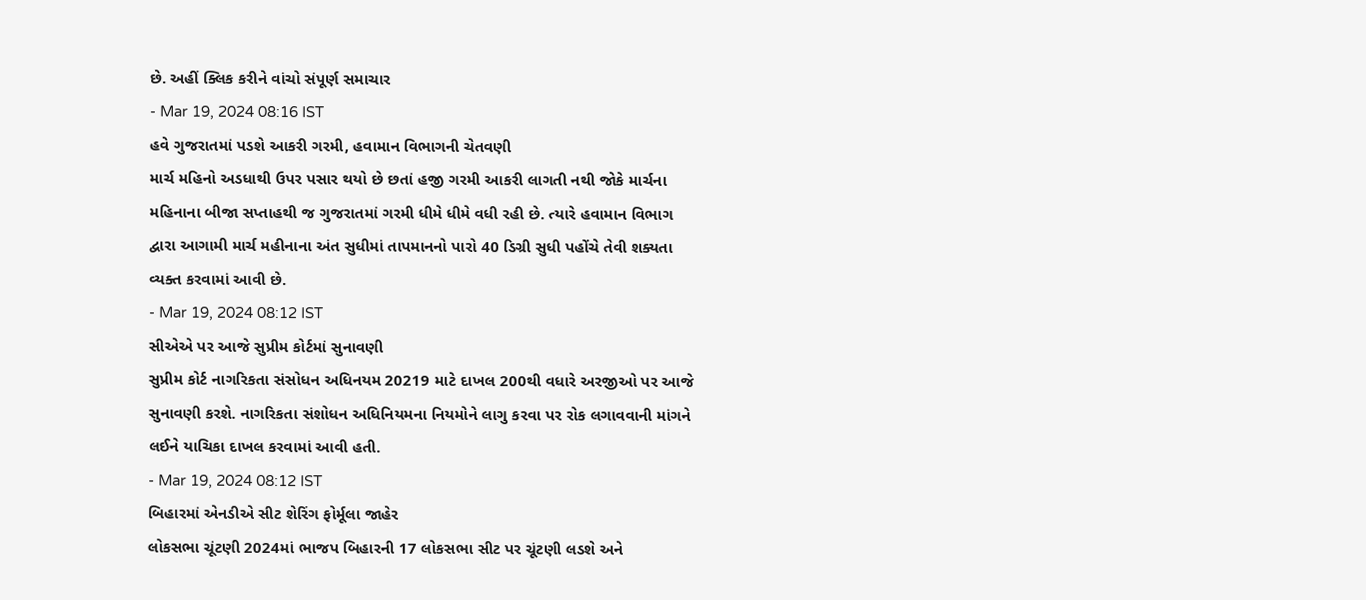છે. અહીં ક્લિક કરીને વાંચો સંપૂર્ણ સમાચાર
- Mar 19, 2024 08:16 IST
હવે ગુજરાતમાં પડશે આકરી ગરમી, હવામાન વિભાગની ચેતવણી
માર્ચ મહિનો અડધાથી ઉપર પસાર થયો છે છતાં હજી ગરમી આકરી લાગતી નથી જોકે માર્ચના મહિનાના બીજા સપ્તાહથી જ ગુજરાતમાં ગરમી ધીમે ધીમે વધી રહી છે. ત્યારે હવામાન વિભાગ દ્વારા આગામી માર્ચ મહીનાના અંત સુધીમાં તાપમાનનો પારો 40 ડિગ્રી સુધી પહોંચે તેવી શક્યતા વ્યક્ત કરવામાં આવી છે.
- Mar 19, 2024 08:12 IST
સીએએ પર આજે સુપ્રીમ કોર્ટમાં સુનાવણી
સુપ્રીમ કોર્ટ નાગરિકતા સંસોધન અધિનયમ 20219 માટે દાખલ 200થી વધારે અરજીઓ પર આજે સુનાવણી કરશે. નાગરિકતા સંશોધન અધિનિયમના નિયમોને લાગુ કરવા પર રોક લગાવવાની માંગને લઈને યાચિકા દાખલ કરવામાં આવી હતી.
- Mar 19, 2024 08:12 IST
બિહારમાં એનડીએ સીટ શેરિંગ ફોર્મૂલા જાહેર
લોકસભા ચૂંટણી 2024માં ભાજપ બિહારની 17 લોકસભા સીટ પર ચૂંટણી લડશે અને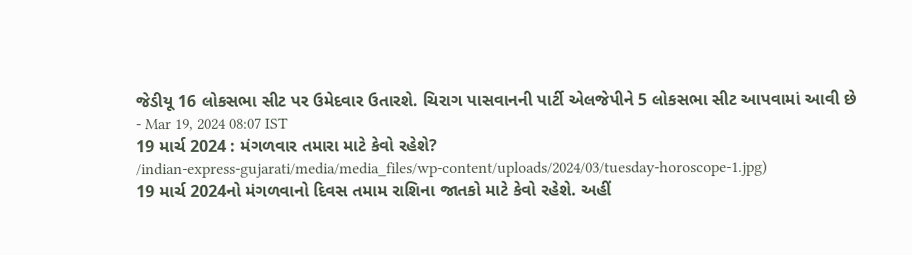જેડીયૂ 16 લોકસભા સીટ પર ઉમેદવાર ઉતારશે. ચિરાગ પાસવાનની પાર્ટી એલજેપીને 5 લોકસભા સીટ આપવામાં આવી છે
- Mar 19, 2024 08:07 IST
19 માર્ચ 2024 : મંગળવાર તમારા માટે કેવો રહેશે?
/indian-express-gujarati/media/media_files/wp-content/uploads/2024/03/tuesday-horoscope-1.jpg)
19 માર્ચ 2024નો મંગળવાનો દિવસ તમામ રાશિના જાતકો માટે કેવો રહેશે. અહીં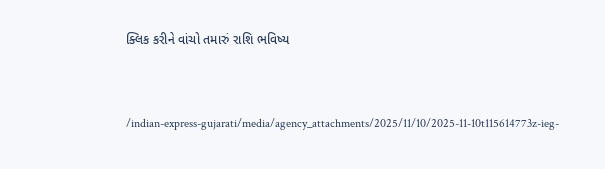ક્લિક કરીને વાંચો તમારું રાશિ ભવિષ્ય


/indian-express-gujarati/media/agency_attachments/2025/11/10/2025-11-10t115614773z-ieg-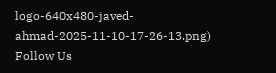logo-640x480-javed-ahmad-2025-11-10-17-26-13.png)
Follow Us